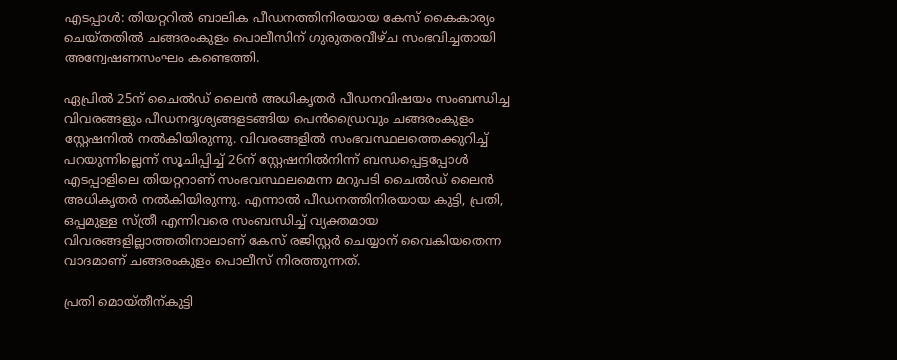എടപ്പാള്‍: തിയറ്ററില്‍ ബാലിക പീഡനത്തിനിരയായ കേസ് കൈകാര്യം ചെയ്തതില്‍ ചങ്ങരംകുളം പൊലീസിന് ഗുരുതരവീഴ്ച സംഭവിച്ചതായി അന്വേഷണസംഘം കണ്ടെത്തി.

ഏപ്രില്‍ 25ന് ചൈല്‍ഡ് ലൈന്‍ അധികൃതര്‍ പീഡനവിഷയം സംബന്ധിച്ച വിവരങ്ങളും പീഡനദൃശ്യങ്ങളടങ്ങിയ പെന്‍ഡ്രൈവും ചങ്ങരംകുളം സ്റ്റേഷനില്‍ നല്‍കിയിരുന്നു. വിവരങ്ങളില്‍ സംഭവസ്ഥലത്തെക്കുറിച്ച് പറയുന്നില്ലെന്ന് സൂചിപ്പിച്ച് 26ന് സ്റ്റേഷനില്‍നിന്ന് ബന്ധപ്പെട്ടപ്പോള്‍ എടപ്പാളിലെ തിയറ്ററാണ് സംഭവസ്ഥലമെന്ന മറുപടി ചൈല്‍ഡ് ലൈന്‍ അധികൃതര്‍ നല്‍കിയിരുന്നു. എന്നാല്‍ പീഡനത്തിനിരയായ കുട്ടി, പ്രതി, ഒപ്പമുള്ള സ്ത്രീ എന്നിവരെ സംബന്ധിച്ച് വ്യക്തമായ വിവരങ്ങളില്ലാത്തതിനാലാണ് കേസ് രജിസ്റ്റര്‍ ചെയ്യാന് വൈകിയതെന്ന വാദമാണ് ചങ്ങരംകുളം പൊലീസ് നിരത്തുന്നത്.

പ്രതി മൊയ്തീന്കുട്ടി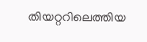തിയറ്ററിലെത്തിയ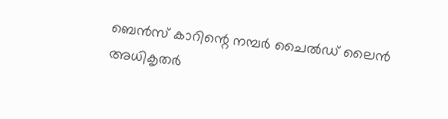ബെന്‍സ് കാറിന്റെ നമ്പര്‍ ചൈല്‍ഡ് ലൈന്‍ അധികൃതര്‍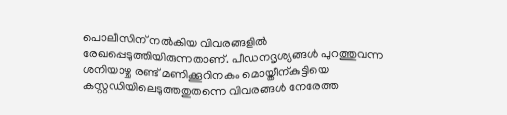പൊലീസിന് നല്‍കിയ വിവരങ്ങളില്‍ രേഖപ്പെടുത്തിയിരുന്നതാണ്. പീഡനദൃശ്യങ്ങള്‍ പുറത്തുവന്ന ശനിയാഴ്ച രണ്ട് മണിക്കൂറിനകം മൊയ്തീന്കുട്ടിയെ കസ്റ്റഡിയിലെടുത്തതുതന്നെ വിവരങ്ങള്‍ നേരേത്ത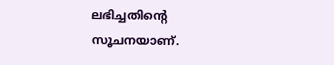ലഭിച്ചതിന്റെ സൂചനയാണ്.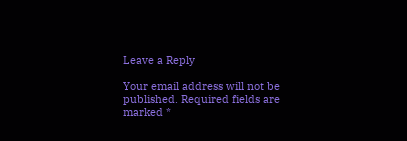Leave a Reply

Your email address will not be published. Required fields are marked *